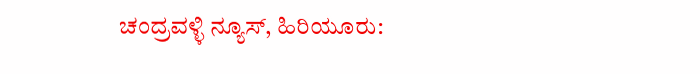ಚಂದ್ರವಳ್ಳಿ ನ್ಯೂಸ್, ಹಿರಿಯೂರು: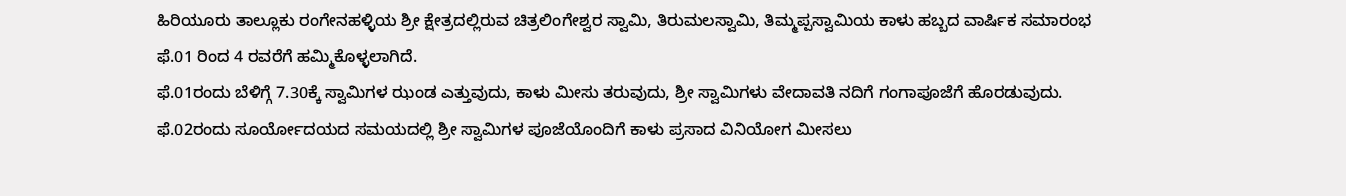ಹಿರಿಯೂರು ತಾಲ್ಲೂಕು ರಂಗೇನಹಳ್ಳಿಯ ಶ್ರೀ ಕ್ಷೇತ್ರದಲ್ಲಿರುವ ಚಿತ್ರಲಿಂಗೇಶ್ವರ ಸ್ವಾಮಿ, ತಿರುಮಲಸ್ವಾಮಿ, ತಿಮ್ಮಪ್ಪಸ್ವಾಮಿಯ ಕಾಳು ಹಬ್ಬದ ವಾರ್ಷಿಕ ಸಮಾರಂಭ ಫೆ.01 ರಿಂದ 4 ರವರೆಗೆ ಹಮ್ಮಿಕೊಳ್ಳಲಾಗಿದೆ.
ಫೆ.01ರಂದು ಬೆಳಿಗ್ಗೆ 7.30ಕ್ಕೆ ಸ್ವಾಮಿಗಳ ಝಂಡ ಎತ್ತುವುದು, ಕಾಳು ಮೀಸು ತರುವುದು, ಶ್ರೀ ಸ್ವಾಮಿಗಳು ವೇದಾವತಿ ನದಿಗೆ ಗಂಗಾಪೂಜೆಗೆ ಹೊರಡುವುದು. ಫೆ.02ರಂದು ಸೂರ್ಯೋದಯದ ಸಮಯದಲ್ಲಿ ಶ್ರೀ ಸ್ವಾಮಿಗಳ ಪೂಜೆಯೊಂದಿಗೆ ಕಾಳು ಪ್ರಸಾದ ವಿನಿಯೋಗ ಮೀಸಲು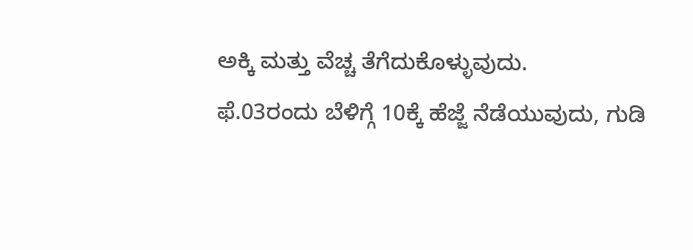ಅಕ್ಕಿ ಮತ್ತು ವೆಚ್ಚ ತೆಗೆದುಕೊಳ್ಳುವುದು.
ಫೆ.03ರಂದು ಬೆಳಿಗ್ಗೆ 10ಕ್ಕೆ ಹೆಜ್ಜೆ ನೆಡೆಯುವುದು, ಗುಡಿ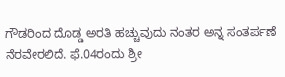ಗೌಡರಿಂದ ದೊಡ್ಡ ಅರತಿ ಹಚ್ಚುವುದು ನಂತರ ಅನ್ನ ಸಂತರ್ಪಣೆ ನೆರವೇರಲಿದೆ. ಫೆ.04ರಂದು ಶ್ರೀ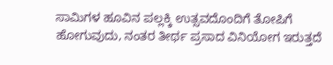ಸಾಮಿಗಳ ಹೂವಿನ ಪಲ್ಲಕ್ಕಿ ಉತ್ಸವದೊಂದಿಗೆ ತೋಪಿಗೆ ಹೋಗುವುದು, ನಂತರ ತೀರ್ಥ ಪ್ರಸಾದ ವಿನಿಯೋಗ ಇರುತ್ತದೆ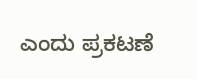ಎಂದು ಪ್ರಕಟಣೆ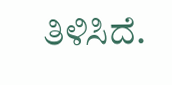ತಿಳಿಸಿದೆ.